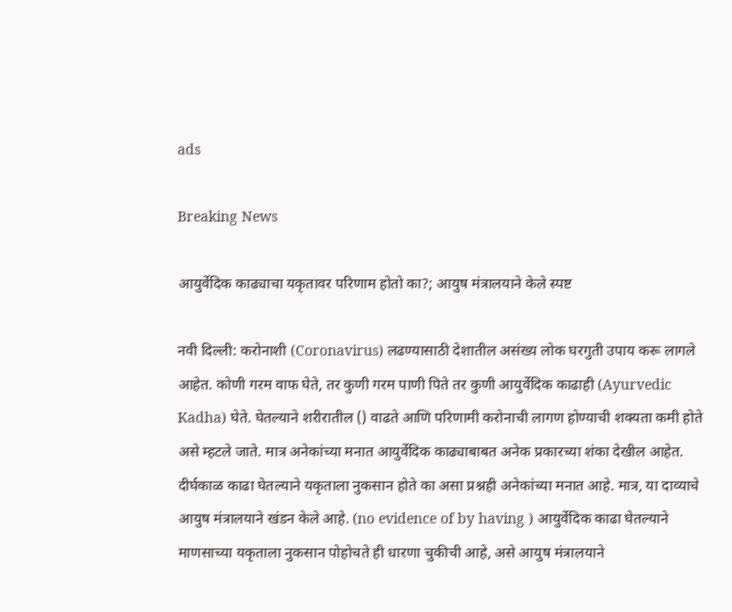ads

Breaking News

आयुर्वेदिक काढ्याचा यकृतावर परिणाम होतो का?; आयुष मंत्रालयाने केले स्पष्ट

नवी दिल्ली: करोनाशी (Coronavirus) लढण्यासाठी देशातील असंख्य लोक घरगुती उपाय करू लागले आहेत. कोणी गरम वाफ घेते, तर कुणी गरम पाणी पिते तर कुणी आयुर्वेदिक काढाही (Ayurvedic Kadha) घेते. घेतल्याने शरीरातील () वाढते आणि परिणामी करोनाची लागण होण्याची शक्यता कमी होते असे म्हटले जाते. मात्र अनेकांच्या मनात आयुर्वेदिक काढ्याबाबत अनेक प्रकारच्या शंका देखील आहेत. दीर्घकाळ काढा घेतल्याने यकृताला नुकसान होते का असा प्रश्नही अनेकांच्या मनात आहे. मात्र, या दाव्याचे आयुष मंत्रालयाने खंडन केले आहे. (no evidence of by having ) आयुर्वेदिक काढा घेतल्याने माणसाच्या यकृताला नुकसान पोहोचते ही धारणा चुकीची आहे, असे आयुष मंत्रालयाने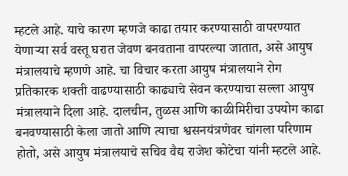म्हटले आहे. याचे कारण म्हणजे काढा तयार करण्यासाठी वापरण्यात येणाऱ्या सर्व वस्तू घरात जेवण बनवताना वापरल्या जातात, असे आयुष मंत्रालयाचे म्हणणे आहे. चा विचार करता आयुष मंत्रालयाने रोग प्रतिकारक शक्ती वाढण्यासाठी काढ्याचे सेवन करण्याचा सल्ला आयुष मंत्रालयाने दिला आहे. दालचीन, तुळस आणि काळीमिरीचा उपयोग काढा बनवण्यासाठी केला जातो आणि त्याचा श्वसनयंत्रणेवर चांगला परिणाम होतो, असे आयुष मंत्रालयाचे सचिव वैद्य राजेश कोटेचा यांनी म्हटले आहे.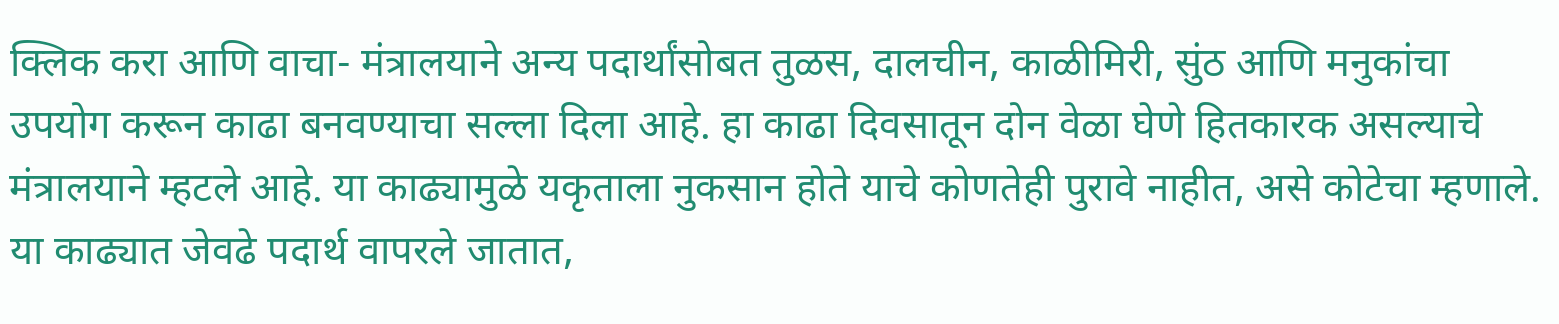क्लिक करा आणि वाचा- मंत्रालयाने अन्य पदार्थांसोबत तुळस, दालचीन, काळीमिरी, सुंठ आणि मनुकांचा उपयोग करून काढा बनवण्याचा सल्ला दिला आहे. हा काढा दिवसातून दोन वेळा घेणे हितकारक असल्याचे मंत्रालयाने म्हटले आहे. या काढ्यामुळे यकृताला नुकसान होते याचे कोणतेही पुरावे नाहीत, असे कोटेचा म्हणाले. या काढ्यात जेवढे पदार्थ वापरले जातात,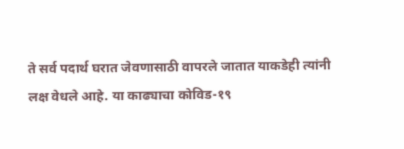ते सर्व पदार्थ घरात जेवणासाठी वापरले जातात याकडेही त्यांनी लक्ष वेधले आहे. या काढ्याचा कोविड-१९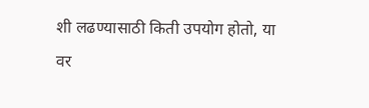शी लढण्यासाठी किती उपयोग होतो, या वर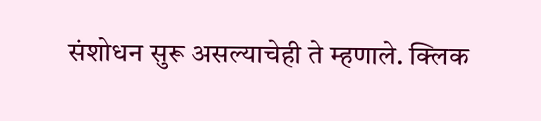संशोधन सुरू असल्याचेही ते म्हणाले. क्लिक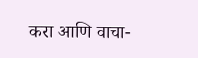करा आणि वाचा-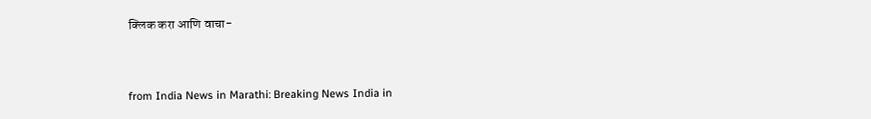क्लिक करा आणि वाचा-


from India News in Marathi: Breaking News India in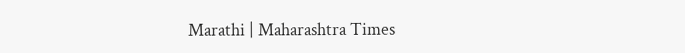Marathi | Maharashtra Times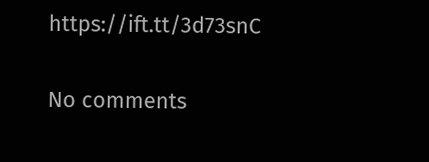https://ift.tt/3d73snC

No comments